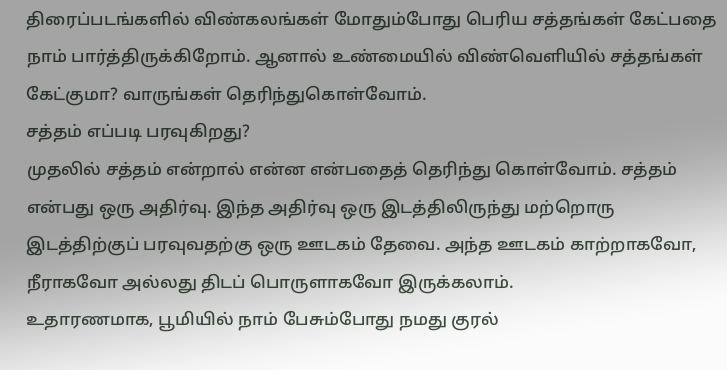திரைப்படங்களில் விண்கலங்கள் மோதும்போது பெரிய சத்தங்கள் கேட்பதை நாம் பார்த்திருக்கிறோம். ஆனால் உண்மையில் விண்வெளியில் சத்தங்கள் கேட்குமா? வாருங்கள் தெரிந்துகொள்வோம்.
சத்தம் எப்படி பரவுகிறது?
முதலில் சத்தம் என்றால் என்ன என்பதைத் தெரிந்து கொள்வோம். சத்தம் என்பது ஒரு அதிர்வு. இந்த அதிர்வு ஒரு இடத்திலிருந்து மற்றொரு இடத்திற்குப் பரவுவதற்கு ஒரு ஊடகம் தேவை. அந்த ஊடகம் காற்றாகவோ, நீராகவோ அல்லது திடப் பொருளாகவோ இருக்கலாம்.
உதாரணமாக, பூமியில் நாம் பேசும்போது நமது குரல்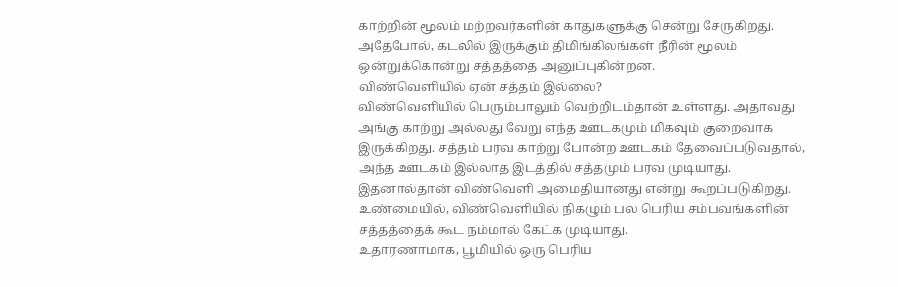காற்றின் மூலம் மற்றவர்களின் காதுகளுக்கு சென்று சேருகிறது. அதேபோல், கடலில் இருக்கும் திமிங்கிலங்கள் நீரின் மூலம் ஒன்றுக்கொன்று சத்தத்தை அனுப்புகின்றன.
விண்வெளியில் ஏன் சத்தம் இல்லை?
விண்வெளியில் பெரும்பாலும் வெற்றிடம்தான் உள்ளது. அதாவது அங்கு காற்று அல்லது வேறு எந்த ஊடகமும் மிகவும் குறைவாக இருக்கிறது. சத்தம் பரவ காற்று போன்ற ஊடகம் தேவைப்படுவதால், அந்த ஊடகம் இல்லாத இடத்தில் சத்தமும் பரவ முடியாது.
இதனால்தான் விண்வெளி அமைதியானது என்று கூறப்படுகிறது. உண்மையில், விண்வெளியில் நிகழும் பல பெரிய சம்பவங்களின் சத்தத்தைக் கூட நம்மால் கேட்க முடியாது.
உதாரணாமாக, பூமியில் ஒரு பெரிய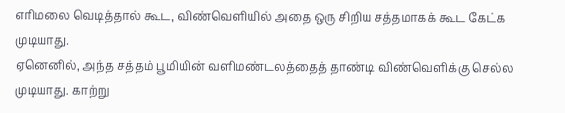எரிமலை வெடித்தால் கூட, விண்வெளியில் அதை ஒரு சிறிய சத்தமாகக் கூட கேட்க முடியாது.
ஏனெனில், அந்த சத்தம் பூமியின் வளிமண்டலத்தைத் தாண்டி விண்வெளிக்கு செல்ல முடியாது. காற்று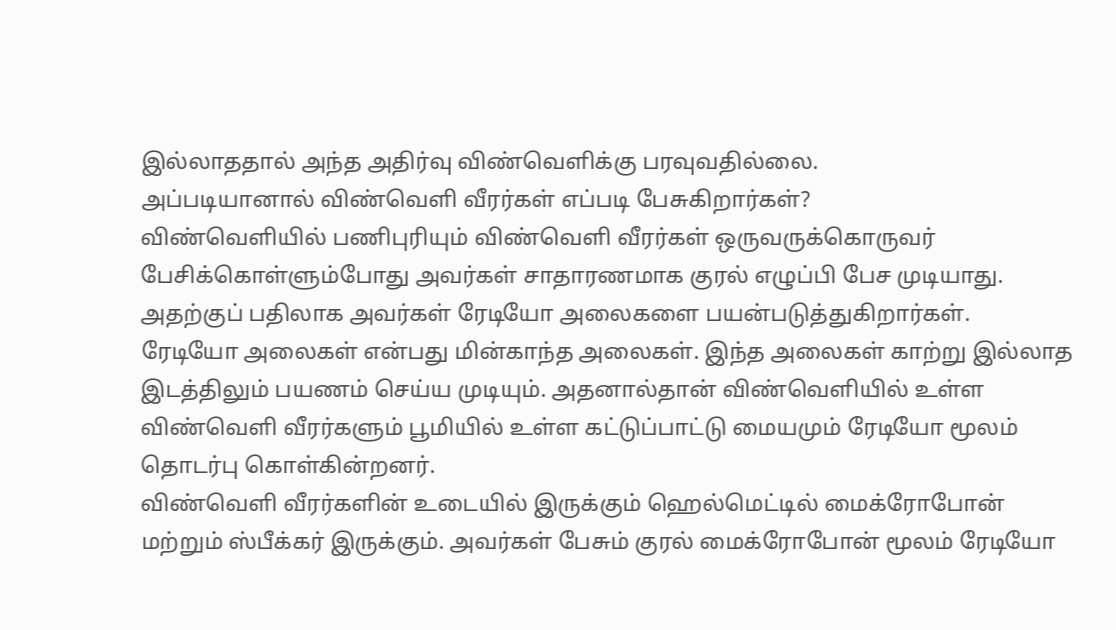இல்லாததால் அந்த அதிர்வு விண்வெளிக்கு பரவுவதில்லை.
அப்படியானால் விண்வெளி வீரர்கள் எப்படி பேசுகிறார்கள்?
விண்வெளியில் பணிபுரியும் விண்வெளி வீரர்கள் ஒருவருக்கொருவர் பேசிக்கொள்ளும்போது அவர்கள் சாதாரணமாக குரல் எழுப்பி பேச முடியாது. அதற்குப் பதிலாக அவர்கள் ரேடியோ அலைகளை பயன்படுத்துகிறார்கள்.
ரேடியோ அலைகள் என்பது மின்காந்த அலைகள். இந்த அலைகள் காற்று இல்லாத இடத்திலும் பயணம் செய்ய முடியும். அதனால்தான் விண்வெளியில் உள்ள விண்வெளி வீரர்களும் பூமியில் உள்ள கட்டுப்பாட்டு மையமும் ரேடியோ மூலம் தொடர்பு கொள்கின்றனர்.
விண்வெளி வீரர்களின் உடையில் இருக்கும் ஹெல்மெட்டில் மைக்ரோபோன் மற்றும் ஸ்பீக்கர் இருக்கும். அவர்கள் பேசும் குரல் மைக்ரோபோன் மூலம் ரேடியோ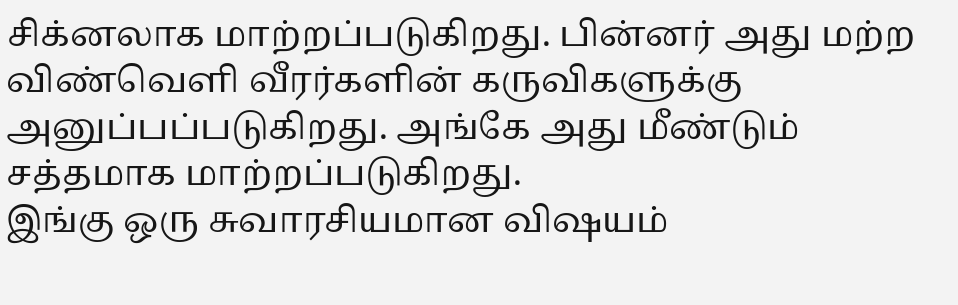சிக்னலாக மாற்றப்படுகிறது. பின்னர் அது மற்ற விண்வெளி வீரர்களின் கருவிகளுக்கு அனுப்பப்படுகிறது. அங்கே அது மீண்டும் சத்தமாக மாற்றப்படுகிறது.
இங்கு ஒரு சுவாரசியமான விஷயம்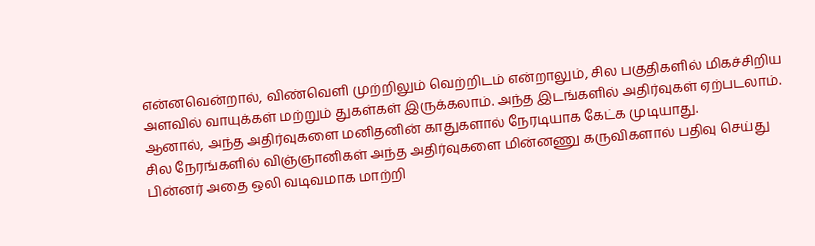என்னவென்றால், விண்வெளி முற்றிலும் வெற்றிடம் என்றாலும், சில பகுதிகளில் மிகச்சிறிய அளவில் வாயுக்கள் மற்றும் துகள்கள் இருக்கலாம். அந்த இடங்களில் அதிர்வுகள் ஏற்படலாம். ஆனால், அந்த அதிர்வுகளை மனிதனின் காதுகளால் நேரடியாக கேட்க முடியாது.
சில நேரங்களில் விஞ்ஞானிகள் அந்த அதிர்வுகளை மின்னணு கருவிகளால் பதிவு செய்து பின்னர் அதை ஒலி வடிவமாக மாற்றி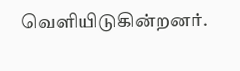வெளியிடுகின்றனர்.